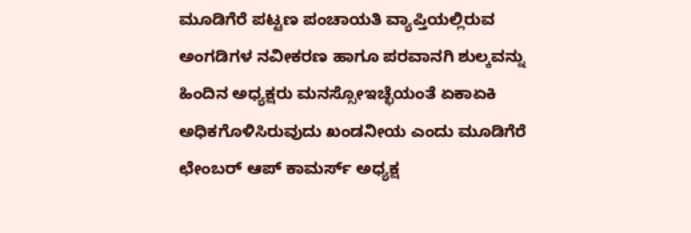ಮೂಡಿಗೆರೆ ಪಟ್ಟಣ ಪಂಚಾಯತಿ ವ್ಯಾಪ್ತಿಯಲ್ಲಿರುವ ಅಂಗಡಿಗಳ ನವೀಕರಣ ಹಾಗೂ ಪರವಾನಗಿ ಶುಲ್ಕವನ್ನು ಹಿಂದಿನ ಅಧ್ಯಕ್ಷರು ಮನಸ್ಸೋಇಚ್ಛೆಯಂತೆ ಏಕಾಏಕಿ ಅಧಿಕಗೊಳಿಸಿರುವುದು ಖಂಡನೀಯ ಎಂದು ಮೂಡಿಗೆರೆ ಛೇಂಬರ್ ಆಪ್ ಕಾಮರ್ಸ್ ಅಧ್ಯಕ್ಷ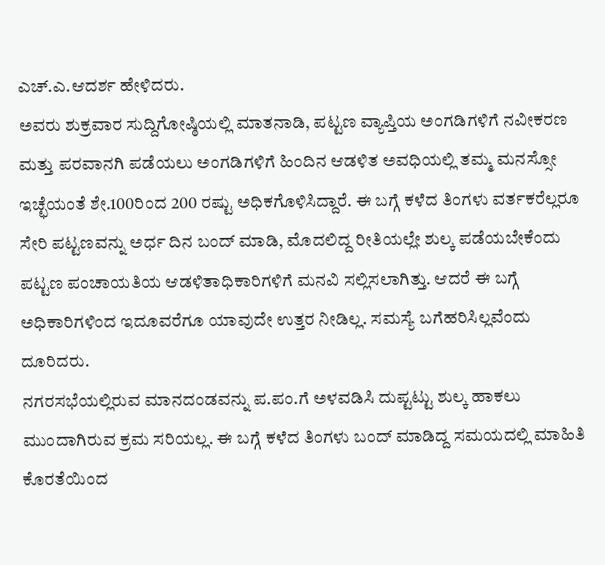ಎಚ್.ಎ.ಆದರ್ಶ ಹೇಳಿದರು.
ಅವರು ಶುಕ್ರವಾರ ಸುದ್ದಿಗೋಷ್ಠಿಯಲ್ಲಿ ಮಾತನಾಡಿ, ಪಟ್ಟಣ ವ್ಯಾಪ್ತಿಯ ಅಂಗಡಿಗಳಿಗೆ ನವೀಕರಣ ಮತ್ತು ಪರವಾನಗಿ ಪಡೆಯಲು ಅಂಗಡಿಗಳಿಗೆ ಹಿಂದಿನ ಆಡಳಿತ ಅವಧಿಯಲ್ಲಿ ತಮ್ಮ ಮನಸ್ಸೋ ಇಚ್ಛೆಯಂತೆ ಶೇ.100ರಿಂದ 200 ರಷ್ಟು ಅಧಿಕಗೊಳಿಸಿದ್ದಾರೆ. ಈ ಬಗ್ಗೆ ಕಳೆದ ತಿಂಗಳು ವರ್ತಕರೆಲ್ಲರೂ ಸೇರಿ ಪಟ್ಟಣವನ್ನು ಅರ್ಧ ದಿನ ಬಂದ್ ಮಾಡಿ, ಮೊದಲಿದ್ದ ರೀತಿಯಲ್ಲೇ ಶುಲ್ಕ ಪಡೆಯಬೇಕೆಂದು ಪಟ್ಟಣ ಪಂಚಾಯತಿಯ ಆಡಳಿತಾಧಿಕಾರಿಗಳಿಗೆ ಮನವಿ ಸಲ್ಲಿಸಲಾಗಿತ್ತು. ಆದರೆ ಈ ಬಗ್ಗೆ ಅಧಿಕಾರಿಗಳಿಂದ ಇದೂವರೆಗೂ ಯಾವುದೇ ಉತ್ತರ ನೀಡಿಲ್ಲ. ಸಮಸ್ಯೆ ಬಗೆಹರಿಸಿಲ್ಲವೆಂದು ದೂರಿದರು.
ನಗರಸಭೆಯಲ್ಲಿರುವ ಮಾನದಂಡವನ್ನು ಪ.ಪಂ.ಗೆ ಅಳವಡಿಸಿ ದುಪ್ಟಟ್ಟು ಶುಲ್ಕ ಹಾಕಲು ಮುಂದಾಗಿರುವ ಕ್ರಮ ಸರಿಯಲ್ಲ. ಈ ಬಗ್ಗೆ ಕಳೆದ ತಿಂಗಳು ಬಂದ್ ಮಾಡಿದ್ದ ಸಮಯದಲ್ಲಿ ಮಾಹಿತಿ ಕೊರತೆಯಿಂದ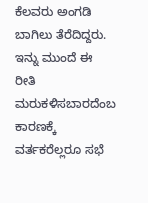ಕೆಲವರು ಅಂಗಡಿ ಬಾಗಿಲು ತೆರೆದಿದ್ದರು. ಇನ್ನು ಮುಂದೆ ಈ ರೀತಿ ಮರುಕಳಿಸಬಾರದೆಂಬ ಕಾರಣಕ್ಕೆ ವರ್ತಕರೆಲ್ಲರೂ ಸಭೆ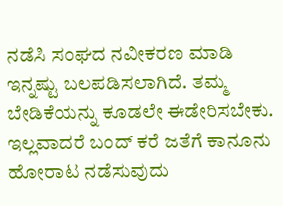ನಡೆಸಿ ಸಂಘದ ನವೀಕರಣ ಮಾಡಿ ಇನ್ನಷ್ಟು ಬಲಪಡಿಸಲಾಗಿದೆ. ತಮ್ಮ ಬೇಡಿಕೆಯನ್ನು ಕೂಡಲೇ ಈಡೇರಿಸಬೇಕು. ಇಲ್ಲವಾದರೆ ಬಂದ್ ಕರೆ ಜತೆಗೆ ಕಾನೂನು ಹೋರಾಟ ನಡೆಸುವುದು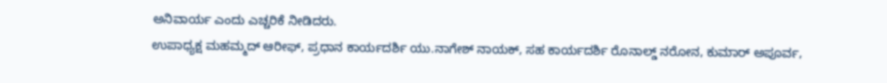ಅನಿವಾರ್ಯ ಎಂದು ಎಚ್ಚರಿಕೆ ನೀಡಿದರು.
ಉಪಾಧ್ಯಕ್ಷ ಮಹಮ್ಮದ್ ಆರೀಫ್, ಪ್ರಧಾನ ಕಾರ್ಯದರ್ಶಿ ಯು.ನಾಗೇಶ್ ನಾಯಕ್, ಸಹ ಕಾರ್ಯದರ್ಶಿ ರೊನಾಲ್ಡ್ ನರೋನ, ಕುಮಾರ್ ಅಪೂರ್ವ,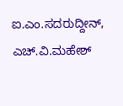ಐ.ಎಂ.ಸದರುದ್ದೀನ್, ಎಚ್.ವಿ.ಮಹೇಶ್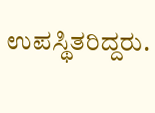ಉಪಸ್ಥಿತರಿದ್ದರು.